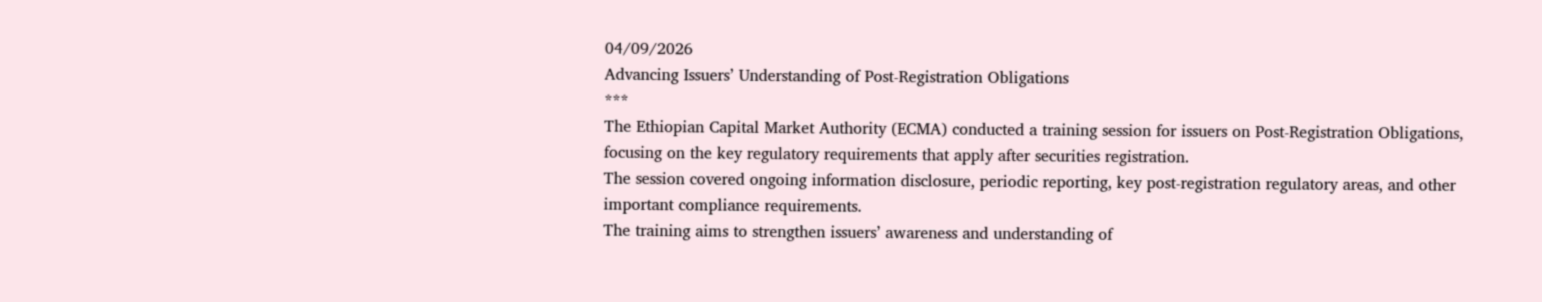04/09/2026
Advancing Issuers’ Understanding of Post-Registration Obligations
***
The Ethiopian Capital Market Authority (ECMA) conducted a training session for issuers on Post-Registration Obligations, focusing on the key regulatory requirements that apply after securities registration.
The session covered ongoing information disclosure, periodic reporting, key post-registration regulatory areas, and other important compliance requirements.
The training aims to strengthen issuers’ awareness and understanding of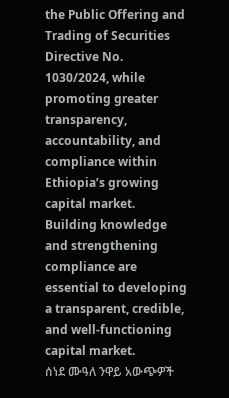the Public Offering and Trading of Securities Directive No. 1030/2024, while promoting greater transparency, accountability, and compliance within Ethiopia’s growing capital market.
Building knowledge and strengthening compliance are essential to developing a transparent, credible, and well-functioning capital market.
ሰነደ ሙዓለ ንዋይ አውጭዎች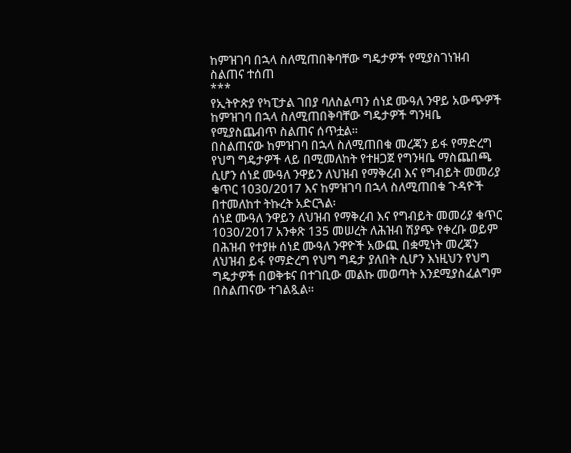ከምዝገባ በኋላ ስለሚጠበቅባቸው ግዴታዎች የሚያስገነዝብ ስልጠና ተሰጠ
***
የኢትዮጵያ የካፒታል ገበያ ባለስልጣን ሰነደ ሙዓለ ንዋይ አውጭዎች ከምዝገባ በኋላ ስለሚጠበቅባቸው ግዴታዎች ግንዛቤ የሚያስጨብጥ ስልጠና ሰጥቷል፡፡
በስልጠናው ከምዝገባ በኋላ ስለሚጠበቁ መረጃን ይፋ የማድረግ የህግ ግዴታዎች ላይ በሚመለከት የተዘጋጀ የግንዛቤ ማስጨበጫ ሲሆን ሰነደ ሙዓለ ንዋይን ለህዝብ የማቅረብ እና የግብይት መመሪያ ቁጥር 1030/2017 እና ከምዝገባ በኋላ ስለሚጠበቁ ጉዳዮች በተመለከተ ትኩረት አድርጓል፡
ሰነደ ሙዓለ ንዋይን ለህዝብ የማቅረብ እና የግብይት መመሪያ ቁጥር 1030/2017 አንቀጽ 135 መሠረት ለሕዝብ ሽያጭ የቀረቡ ወይም በሕዝብ የተያዙ ሰነደ ሙዓለ ንዋዮች አውጪ በቋሚነት መረጃን ለህዝብ ይፋ የማድረግ የህግ ግዴታ ያለበት ሲሆን እነዚህን የህግ ግዴታዎች በወቅቱና በተገቢው መልኩ መወጣት እንደሚያስፈልግም በስልጠናው ተገልጿል፡፡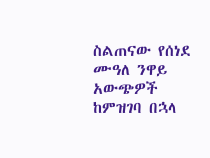ስልጠናው የሰነደ ሙዓለ ንዋይ አውጭዎች ከምዝገባ በኋላ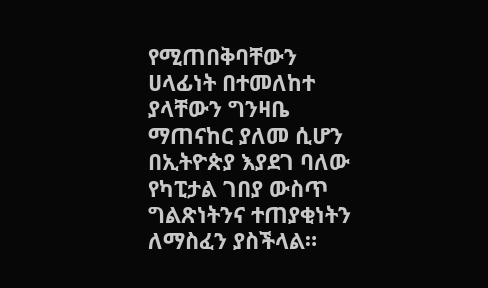የሚጠበቅባቸውን ሀላፊነት በተመለከተ ያላቸውን ግንዛቤ ማጠናከር ያለመ ሲሆን በኢትዮጵያ እያደገ ባለው የካፒታል ገበያ ውስጥ ግልጽነትንና ተጠያቂነትን ለማስፈን ያስችላል።